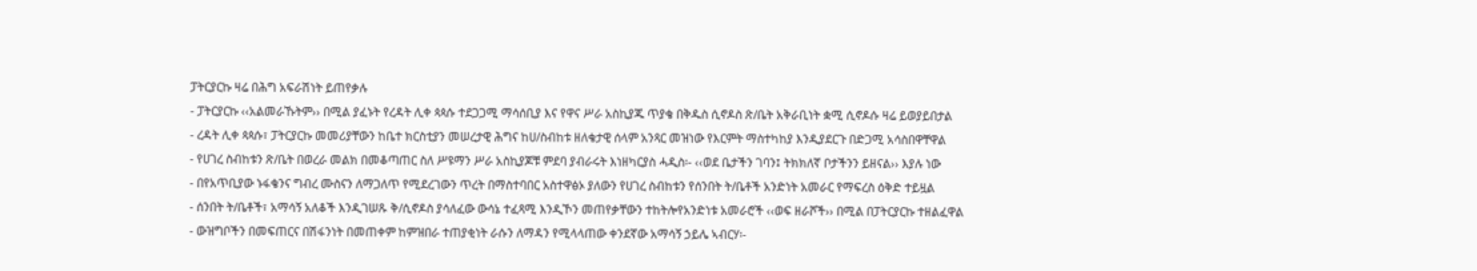ፓትርያርኩ ዛሬ በሕግ አፍራሽነት ይጠየቃሉ
- ፓትርያርኩ ‹‹አልመራኹትም›› በሚል ያፈኑት የረዳት ሊቀ ጳጳሱ ተደጋጋሚ ማሳሰቢያ እና የዋና ሥራ አስኪያጁ ጥያቄ በቅዱስ ሲኖዶስ ጽ/ቤት አቅራቢነት ቋሚ ሲኖዶሱ ዛሬ ይወያይበታል
- ረዳት ሊቀ ጳጳሱ፣ ፓትርያርኩ መመሪያቸውን ከቤተ ክርስቲያን መሠረታዊ ሕግና ከሀ/ስብከቱ ዘለቄታዊ ሰላም አንጻር መዝነው የእርምት ማስተካከያ እንዲያደርጉ በድጋሚ አሳስበዋቸዋል
- የሀገረ ስብከቱን ጽ/ቤት በወረራ መልክ በመቆጣጠር ስለ ሥዩማን ሥራ አስኪያጆቹ ምደባ ያብራሩት እነዘካርያስ ሓዲስ፡- ‹‹ወደ ቤታችን ገባን፤ ትክክለኛ ቦታችንን ይዘናል›› እያሉ ነው
- በየአጥቢያው ኑፋቄንና ግብረ ሙስናን ለማጋለጥ የሚደረገውን ጥረት በማስተባበር አስተዋፅኦ ያለውን የሀገረ ስብከቱን የሰንበት ት/ቤቶች አንድነት አመራር የማፍረስ ዕቅድ ተይዟል
- ሰንበት ት/ቤቶች፣ አማሳኝ አለቆች እንዲገሠጹ ቅ/ሲኖዶስ ያሳለፈው ውሳኔ ተፈጻሚ እንዲኾን መጠየቃቸውን ተከትሎየአንድነቱ አመራሮች ‹‹ወፍ ዘራሾች›› በሚል በፓትርያርኩ ተዘልፈዋል
- ውዝግቦችን በመፍጠርና በሽፋንነት በመጠቀም ከምዝበራ ተጠያቂነት ራሱን ለማዳን የሚላላጠው ቀንደኛው አማሳኝ ኃይሌ ኣብርሃ፡-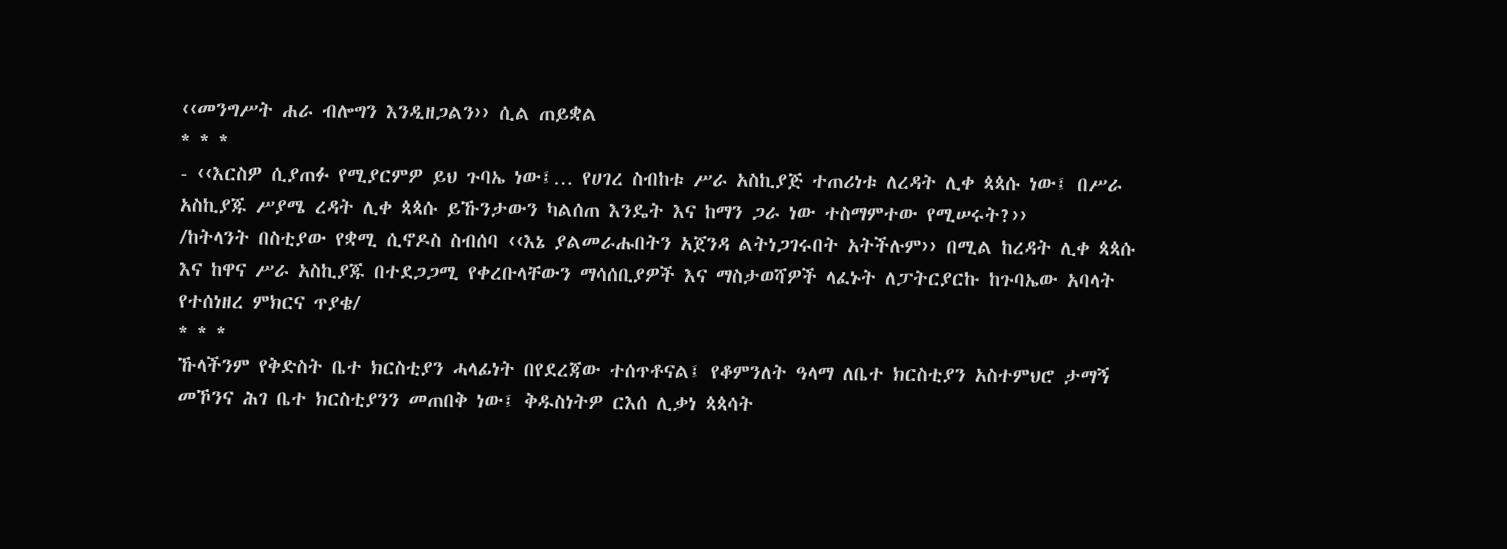‹‹መንግሥት ሐራ ብሎግን እንዲዘጋልን›› ሲል ጠይቋል
* * *
- ‹‹እርስዎ ሲያጠፉ የሚያርምዎ ይህ ጉባኤ ነው፤… የሀገረ ስብከቱ ሥራ አስኪያጅ ተጠሪነቱ ለረዳት ሊቀ ጳጳሱ ነው፤ በሥራ አስኪያጁ ሥያሜ ረዳት ሊቀ ጳጳሱ ይኹንታውን ካልሰጠ እንዴት እና ከማን ጋራ ነው ተስማምተው የሚሠሩት?››
/ከትላንት በስቲያው የቋሚ ሲኖዶስ ስብሰባ ‹‹እኔ ያልመራሑበትን አጀንዳ ልትነጋገሩበት አትችሉም›› በሚል ከረዳት ሊቀ ጳጳሱ እና ከዋና ሥራ አስኪያጁ በተደጋጋሚ የቀረቡላቸውን ማሳሰቢያዎች እና ማስታወሻዎች ላፈኑት ለፓትርያርኩ ከጉባኤው አባላት የተሰነዘረ ምክርና ጥያቄ/
* * *
ኹላችንም የቅድስት ቤተ ክርስቲያን ሓላፊነት በየደረጃው ተሰጥቶናል፤ የቆምንለት ዓላማ ለቤተ ክርስቲያን አስተምህሮ ታማኝ መኾንና ሕገ ቤተ ክርስቲያንን መጠበቅ ነው፤ ቅዱስነትዎ ርእሰ ሊቃነ ጳጳሳት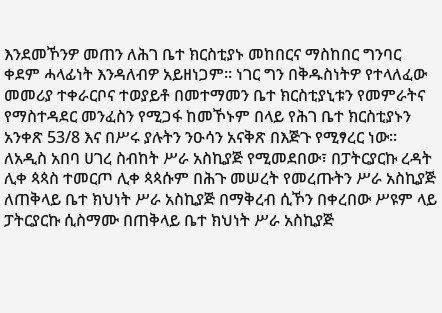እንደመኾንዎ መጠን ለሕገ ቤተ ክርስቲያኑ መከበርና ማስከበር ግንባር ቀደም ሓላፊነት እንዳለብዎ አይዘነጋም፡፡ ነገር ግን በቅዱስነትዎ የተላለፈው መመሪያ ተቀራርቦና ተወያይቶ በመተማመን ቤተ ክርስቲያኒቱን የመምራትና የማስተዳደር መንፈስን የሚጋፋ ከመኾኑም በላይ የሕገ ቤተ ክርስቲያኑን አንቀጽ 53/8 እና በሥሩ ያሉትን ንዑሳን አናቅጽ በእጅጉ የሚፃረር ነው፡፡
ለአዲስ አበባ ሀገረ ስብከት ሥራ አስኪያጅ የሚመደበው፣ በፓትርያርኩ ረዳት ሊቀ ጳጳስ ተመርጦ ሊቀ ጳጳሱም በሕጉ መሠረት የመረጡትን ሥራ አስኪያጅ ለጠቅላይ ቤተ ክህነት ሥራ አስኪያጅ በማቅረብ ሲኾን በቀረበው ሥዩም ላይ ፓትርያርኩ ሲስማሙ በጠቅላይ ቤተ ክህነት ሥራ አስኪያጅ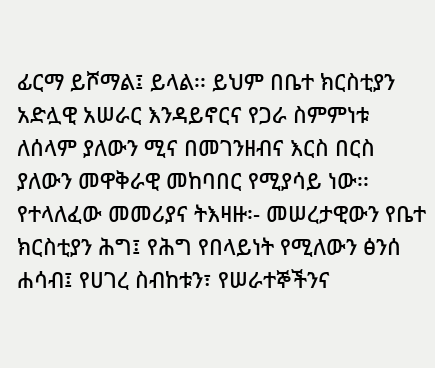ፊርማ ይሾማል፤ ይላል፡፡ ይህም በቤተ ክርስቲያን አድሏዊ አሠራር እንዳይኖርና የጋራ ስምምነቱ ለሰላም ያለውን ሚና በመገንዘብና እርስ በርስ ያለውን መዋቅራዊ መከባበር የሚያሳይ ነው፡፡
የተላለፈው መመሪያና ትእዛዙ፡- መሠረታዊውን የቤተ ክርስቲያን ሕግ፤ የሕግ የበላይነት የሚለውን ፅንሰ ሐሳብ፤ የሀገረ ስብከቱን፣ የሠራተኞችንና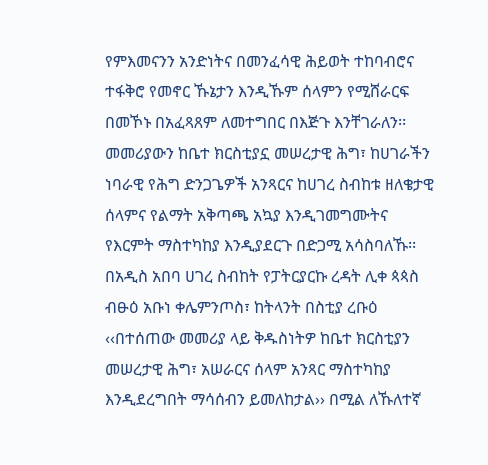የምእመናንን አንድነትና በመንፈሳዊ ሕይወት ተከባብሮና ተፋቅሮ የመኖር ኹኔታን እንዲኹም ሰላምን የሚሸራርፍ በመኾኑ በአፈጻጸም ለመተግበር በእጅጉ እንቸገራለን፡፡ መመሪያውን ከቤተ ክርስቲያኗ መሠረታዊ ሕግ፣ ከሀገራችን ነባራዊ የሕግ ድንጋጌዎች አንጻርና ከሀገረ ስብከቱ ዘለቄታዊ ሰላምና የልማት አቅጣጫ አኳያ እንዲገመግሙትና የእርምት ማስተካከያ እንዲያደርጉ በድጋሚ አሳስባለኹ፡፡
በአዲስ አበባ ሀገረ ስብከት የፓትርያርኩ ረዳት ሊቀ ጳጳስ ብፁዕ አቡነ ቀሌምንጦስ፣ ከትላንት በስቲያ ረቡዕ ‹‹በተሰጠው መመሪያ ላይ ቅዱስነትዎ ከቤተ ክርስቲያን መሠረታዊ ሕግ፣ አሠራርና ሰላም አንጻር ማስተካከያ እንዲደረግበት ማሳሰብን ይመለከታል›› በሚል ለኹለተኛ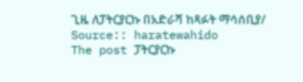ጊዜ ለፓትርያርኩ በአድራሻ ከጻፉት ማሳሰቢያ/
Source:: haratewahido
The post ፓትርያርኩ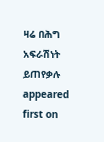ዛሬ በሕግ አፍራሽነት ይጠየቃሉ appeared first on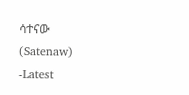ሳተናው (Satenaw) -Latest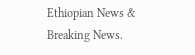Ethiopian News & Breaking News.